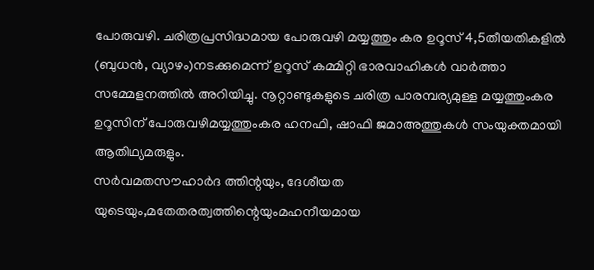പോരുവഴി. ചരിത്രപ്രസിദ്ധമായ പോരുവഴി മയ്യത്തും കര ഉറൂസ് 4,5തീയതികളിൽ (ബുധൻ, വ്യാഴം)നടക്കുമെന്ന് ഉറൂസ് കമ്മിറ്റി ഭാരവാഹികൾ വാർത്താ സമ്മേളനത്തിൽ അറിയിച്ചു. നൂറ്റാണ്ടുകളുടെ ചരിത്ര പാരമ്പര്യമുള്ള മയ്യത്തുംകര ഉറൂസിന് പോരുവഴിമയ്യത്തുംകര ഹനഫി, ഷാഫി ജമാഅത്തുകൾ സംയുക്തമായി ആതിഥ്യമരുളും.
സർവമതസൗഹാർദ ത്തിന്റയും, ദേശീയത യുടെയും,മതേതരത്വത്തിന്റെയുംമഹനീയമായ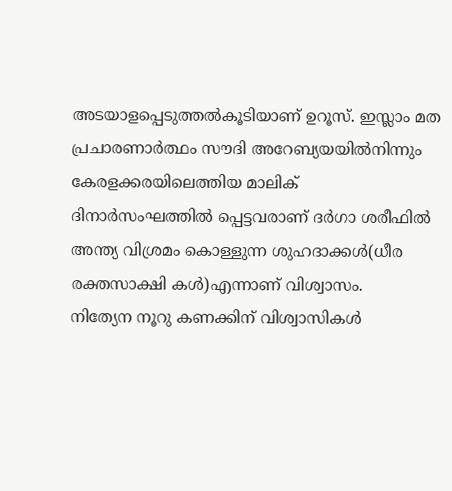അടയാളപ്പെടുത്തൽകൂടിയാണ് ഉറൂസ്. ഇസ്ലാം മത പ്രചാരണാർത്ഥം സൗദി അറേബ്യയയിൽനിന്നും കേരളക്കരയിലെത്തിയ മാലിക് ദിനാർസംഘത്തിൽ പ്പെട്ടവരാണ് ദർഗാ ശരീഫിൽ അന്ത്യ വിശ്രമം കൊള്ളുന്ന ശുഹദാക്കൾ(ധീര രക്തസാക്ഷി കൾ)എന്നാണ് വിശ്വാസം.
നിത്യേന നൂറു കണക്കിന് വിശ്വാസികൾ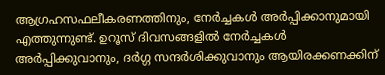ആഗ്രഹസഫലീകരണത്തിനും, നേർച്ചകൾ അർപ്പിക്കാനുമായി എത്തുന്നുണ്ട്. ഉറൂസ് ദിവസങ്ങളിൽ നേർച്ചകൾ അർപ്പിക്കുവാനും, ദർഗ്ഗ സന്ദർശിക്കുവാനും ആയിരക്കണക്കിന്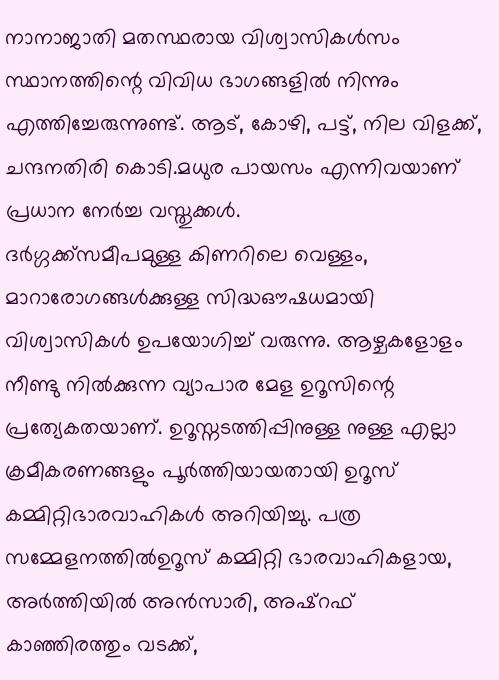നാനാജാതി മതസ്ഥരായ വിശ്വാസികൾസം സ്ഥാനത്തിന്റെ വിവിധ ഭാഗങ്ങളിൽ നിന്നും എത്തിച്ചേരുന്നുണ്ട്. ആട്, കോഴി, പട്ട്, നില വിളക്ക്, ചന്ദനതിരി കൊടി.മധുര പായസം എന്നിവയാണ് പ്രധാന നേർച്ച വസ്തുക്കൾ.
ദർഗ്ഗക്ക്സമീപമുള്ള കിണറിലെ വെള്ളം, മാറാരോഗങ്ങൾക്കുള്ള സിദ്ധഔഷധമായി വിശ്വാസികൾ ഉപയോഗിച്ച് വരുന്നു. ആഴ്ചകളോളം നീണ്ടു നിൽക്കുന്ന വ്യാപാര മേള ഉറൂസിന്റെ പ്രത്യേകതയാണ്. ഉറൂസ്നടത്തിപ്പിനുള്ള നുള്ള എല്ലാ ക്രമീകരണങ്ങളും പൂർത്തിയായതായി ഉറൂസ് കമ്മിറ്റിഭാരവാഹികൾ അറിയിച്ചു. പത്ര സമ്മേളനത്തിൽഉറൂസ് കമ്മിറ്റി ഭാരവാഹികളായ, അർത്തിയിൽ അൻസാരി, അഷ്റഫ് കാഞ്ഞിരത്തും വടക്ക്,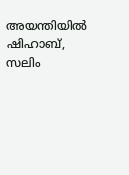അയന്തിയിൽ ഷിഹാബ്, സലിം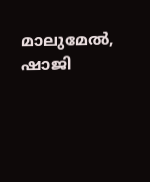മാലുമേൽ, ഷാജി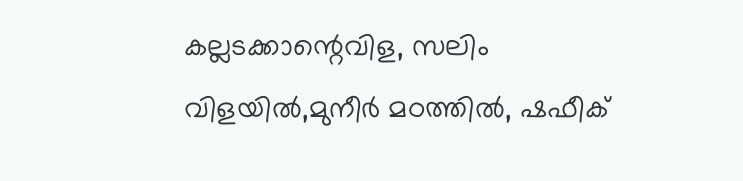കല്ലടക്കാന്റെവിള, സലിം വിളയിൽ,മുനീർ മഠത്തിൽ, ഷഫീക്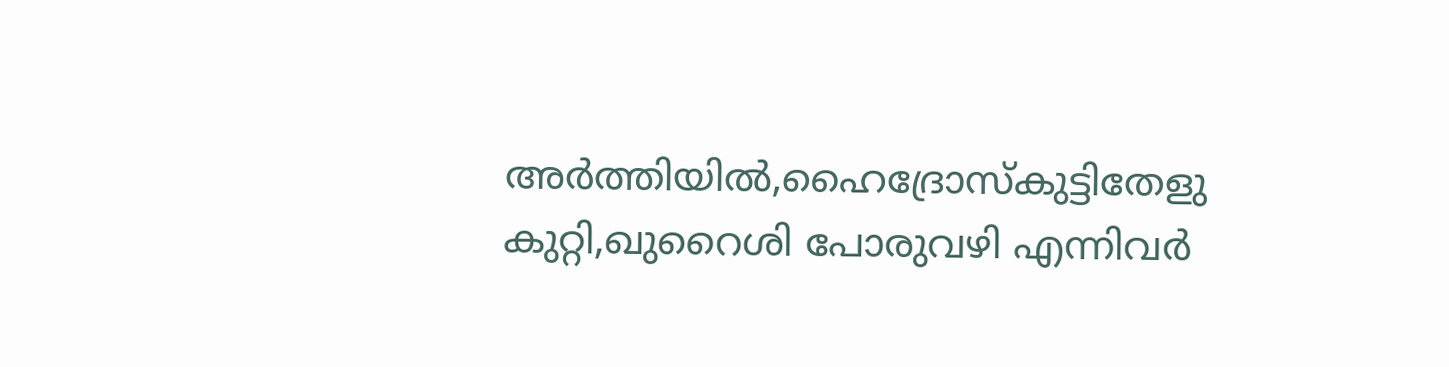അർത്തിയിൽ,ഹൈദ്രോസ്കുട്ടിതേളു കുറ്റി,ഖുറൈശി പോരുവഴി എന്നിവർ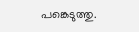പങ്കെടുത്തു.